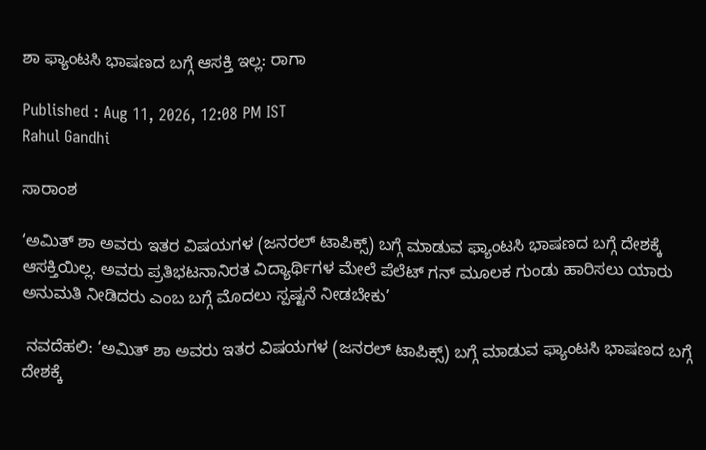ಶಾ ಫ್ಯಾಂಟಸಿ ಭಾಷಣದ ಬಗ್ಗೆ ಆಸಕ್ತಿ ಇಲ್ಲ: ರಾಗಾ

Published : Aug 11, 2026, 12:08 PM IST
Rahul Gandhi

ಸಾರಾಂಶ

‘ಅಮಿತ್‌ ಶಾ ಅವರು ಇತರ ವಿಷಯಗಳ (ಜನರಲ್‌ ಟಾಪಿಕ್ಸ್‌) ಬಗ್ಗೆ ಮಾಡುವ ಫ್ಯಾಂಟಸಿ ಭಾಷಣದ ಬಗ್ಗೆ ದೇಶಕ್ಕೆ ಆಸಕ್ತಿಯಿಲ್ಲ. ಅವರು ಪ್ರತಿಭಟನಾನಿರತ ವಿದ್ಯಾರ್ಥಿಗಳ ಮೇಲೆ ಪೆಲೆಟ್ ಗನ್ ಮೂಲಕ ಗುಂಡು ಹಾರಿಸಲು ಯಾರು ಅನುಮತಿ ನೀಡಿದರು ಎಂಬ ಬಗ್ಗೆ ಮೊದಲು ಸ್ಪಷ್ಟನೆ ನೀಡಬೇಕು’

 ನವದೆಹಲಿ: ‘ಅಮಿತ್‌ ಶಾ ಅವರು ಇತರ ವಿಷಯಗಳ (ಜನರಲ್‌ ಟಾಪಿಕ್ಸ್‌) ಬಗ್ಗೆ ಮಾಡುವ ಫ್ಯಾಂಟಸಿ ಭಾಷಣದ ಬಗ್ಗೆ ದೇಶಕ್ಕೆ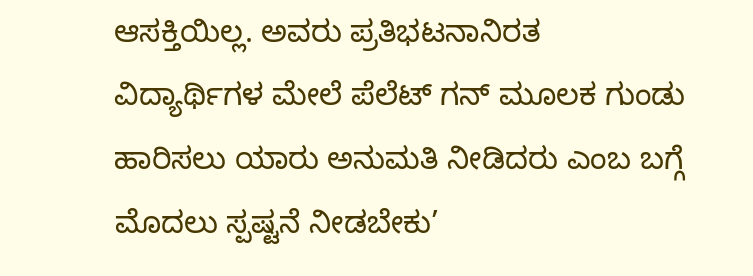ಆಸಕ್ತಿಯಿಲ್ಲ. ಅವರು ಪ್ರತಿಭಟನಾನಿರತ ವಿದ್ಯಾರ್ಥಿಗಳ ಮೇಲೆ ಪೆಲೆಟ್ ಗನ್ ಮೂಲಕ ಗುಂಡು ಹಾರಿಸಲು ಯಾರು ಅನುಮತಿ ನೀಡಿದರು ಎಂಬ ಬಗ್ಗೆ ಮೊದಲು ಸ್ಪಷ್ಟನೆ ನೀಡಬೇಕು’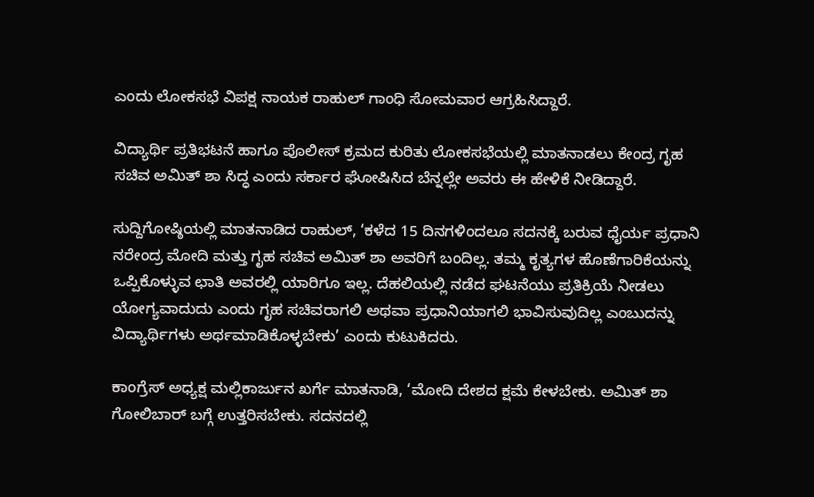ಎಂದು ಲೋಕಸಭೆ ವಿಪಕ್ಷ ನಾಯಕ ರಾಹುಲ್‌ ಗಾಂಧಿ ಸೋಮವಾರ ಆಗ್ರಹಿಸಿದ್ದಾರೆ.

ವಿದ್ಯಾರ್ಥಿ ಪ್ರತಿಭಟನೆ ಹಾಗೂ ಪೊಲೀಸ್‌ ಕ್ರಮದ ಕುರಿತು ಲೋಕಸಭೆಯಲ್ಲಿ ಮಾತನಾಡಲು ಕೇಂದ್ರ ಗೃಹ ಸಚಿವ ಅಮಿತ್‌ ಶಾ ಸಿದ್ಧ ಎಂದು ಸರ್ಕಾರ ಘೋಷಿಸಿದ ಬೆನ್ನಲ್ಲೇ ಅವರು ಈ ಹೇಳಿಕೆ ನೀಡಿದ್ದಾರೆ.

ಸುದ್ದಿಗೋಷ್ಠಿಯಲ್ಲಿ ಮಾತನಾಡಿದ ರಾಹುಲ್, ‘ಕಳೆದ 15 ದಿನಗಳಿಂದಲೂ ಸದನಕ್ಕೆ ಬರುವ ಧೈರ್ಯ ಪ್ರಧಾನಿ ನರೇಂದ್ರ ಮೋದಿ ಮತ್ತು ಗೃಹ ಸಚಿವ ಅಮಿತ್ ಶಾ ಅವರಿಗೆ ಬಂದಿಲ್ಲ. ತಮ್ಮ ಕೃತ್ಯಗಳ ಹೊಣೆಗಾರಿಕೆಯನ್ನು ಒಪ್ಪಿಕೊಳ್ಳುವ ಛಾತಿ ಅವರಲ್ಲಿ ಯಾರಿಗೂ ಇಲ್ಲ. ದೆಹಲಿಯಲ್ಲಿ ನಡೆದ ಘಟನೆಯು ಪ್ರತಿಕ್ರಿಯೆ ನೀಡಲು ಯೋಗ್ಯವಾದುದು ಎಂದು ಗೃಹ ಸಚಿವರಾಗಲಿ ಅಥವಾ ಪ್ರಧಾನಿಯಾಗಲಿ ಭಾವಿಸುವುದಿಲ್ಲ ಎಂಬುದನ್ನು ವಿದ್ಯಾರ್ಥಿಗಳು ಅರ್ಥಮಾಡಿಕೊಳ್ಳಬೇಕು’ ಎಂದು ಕುಟುಕಿದರು.

ಕಾಂಗ್ರೆಸ್ ಅಧ್ಯಕ್ಷ ಮಲ್ಲಿಕಾರ್ಜುನ ಖರ್ಗೆ ಮಾತನಾಡಿ, ‘ಮೋದಿ ದೇಶದ ಕ್ಷಮೆ ಕೇಳಬೇಕು. ಅಮಿತ್‌ ಶಾ ಗೋಲಿಬಾರ್‌ ಬಗ್ಗೆ ಉತ್ತರಿಸಬೇಕು. ಸದನದಲ್ಲಿ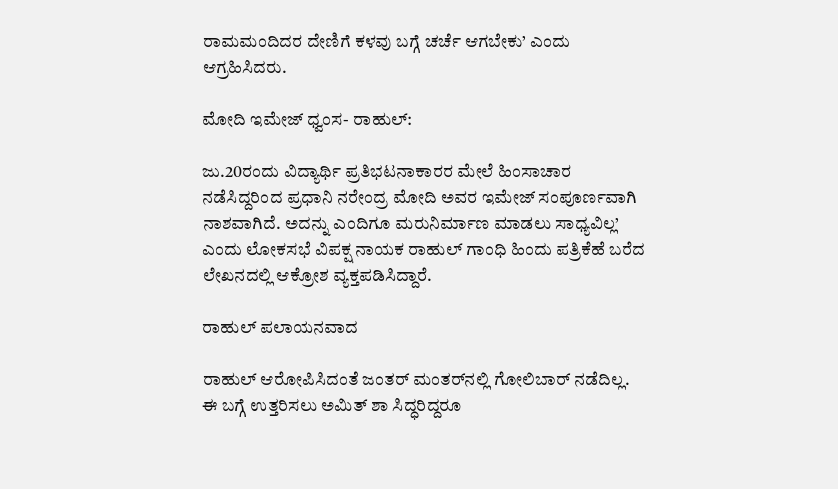ರಾಮಮಂದಿದರ ದೇಣಿಗೆ ಕಳವು ಬಗ್ಗೆ ಚರ್ಚೆ ಆಗಬೇಕು’ ಎಂದು ಆಗ್ರಹಿಸಿದರು.

ಮೋದಿ ಇಮೇಜ್‌ ಧ್ವಂಸ- ರಾಹುಲ್:

ಜು.20ರಂದು ವಿದ್ಯಾರ್ಥಿ ಪ್ರತಿಭಟನಾಕಾರರ ಮೇಲೆ ಹಿಂಸಾಚಾರ ನಡೆಸಿದ್ದರಿಂದ ಪ್ರಧಾನಿ ನರೇಂದ್ರ ಮೋದಿ ಅವರ ಇಮೇಜ್ ಸಂಪೂರ್ಣವಾಗಿ ನಾಶವಾಗಿದೆ. ಅದನ್ನು ಎಂದಿಗೂ ಮರುನಿರ್ಮಾಣ ಮಾಡಲು ಸಾಧ್ಯವಿಲ್ಲ’ ಎಂದು ಲೋಕಸಭೆ ವಿಪಕ್ಷ ನಾಯಕ ರಾಹುಲ್‌ ಗಾಂಧಿ ಹಿಂದು ಪತ್ರಿಕೆಹೆ ಬರೆದ ಲೇಖನದಲ್ಲಿ ಆಕ್ರೋಶ ವ್ಯಕ್ತಪಡಿಸಿದ್ದಾರೆ.

ರಾಹುಲ್‌ ಪಲಾಯನವಾದ

ರಾಹುಲ್‌ ಆರೋಪಿಸಿದಂತೆ ಜಂತರ್‌ ಮಂತರ್‌ನಲ್ಲಿ ಗೋಲಿಬಾರ್‌ ನಡೆದಿಲ್ಲ. ಈ ಬಗ್ಗೆ ಉತ್ತರಿಸಲು ಅಮಿತ್‌ ಶಾ ಸಿದ್ಧರಿದ್ದರೂ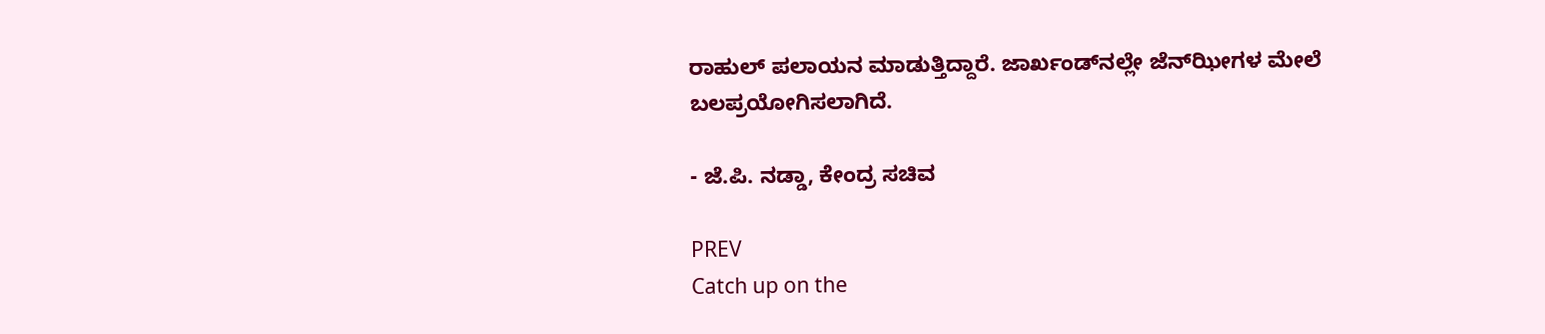ರಾಹುಲ್‌ ಪಲಾಯನ ಮಾಡುತ್ತಿದ್ದಾರೆ. ಜಾರ್ಖಂಡ್‌ನಲ್ಲೇ ಜೆನ್‌ಝೀಗಳ ಮೇಲೆ ಬಲಪ್ರಯೋಗಿಸಲಾಗಿದೆ.

- ಜೆ.ಪಿ. ನಡ್ಡಾ, ಕೇಂದ್ರ ಸಚಿವ

PREV
Catch up on the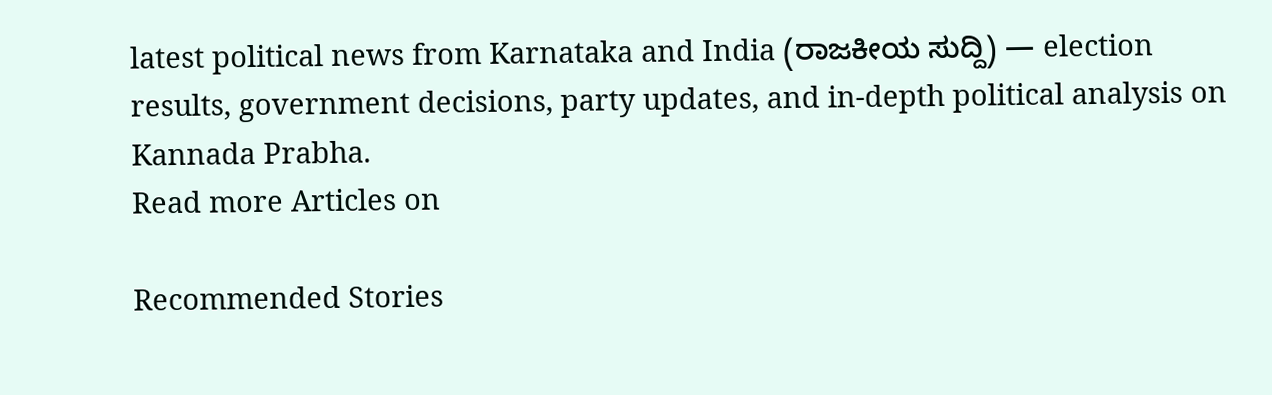latest political news from Karnataka and India (ರಾಜಕೀಯ ಸುದ್ದಿ) — election results, government decisions, party updates, and in-depth political analysis on Kannada Prabha.
Read more Articles on

Recommended Stories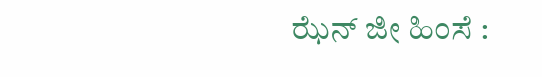ಝೆನ್ ಜೀ ಹಿಂಸೆ :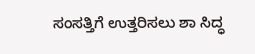ಸಂಸತ್ತಿಗೆ ಉತ್ತರಿಸಲು ಶಾ ಸಿದ್ಧ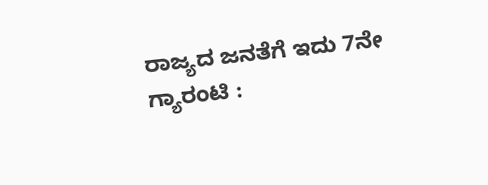ರಾಜ್ಯದ ಜನತೆಗೆ ಇದು 7ನೇ ಗ್ಯಾರಂಟಿ :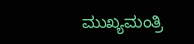ಮುಖ್ಯಮಂತ್ರಿ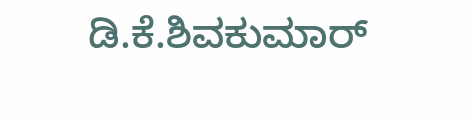ಡಿ.ಕೆ.ಶಿವಕುಮಾರ್‌